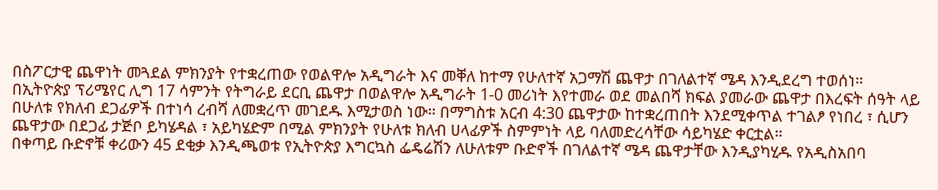በስፖርታዊ ጨዋነት መጓደል ምክንያት የተቋረጠው የወልዋሎ አዲግራት እና መቐለ ከተማ የሁለተኛ አጋማሽ ጨዋታ በገለልተኛ ሜዳ እንዲደረግ ተወሰነ።
በኢትዮጵያ ፕሪሜየር ሊግ 17 ሳምንት የትግራይ ደርቢ ጨዋታ በወልዋሎ አዲግራት 1-0 መሪነት እየተመራ ወደ መልበሻ ክፍል ያመራው ጨዋታ በእረፍት ሰዓት ላይ በሁለቱ የክለብ ደጋፊዎች በተነሳ ረብሻ ለመቋረጥ መገደዱ እሚታወስ ነው። በማግስቱ አርብ 4:30 ጨዋታው ከተቋረጠበት እንደሚቀጥል ተገልፆ የነበረ ፣ ሲሆን ጨዋታው በደጋፊ ታጅቦ ይካሄዳል ፣ አይካሄድም በሚል ምክንያት የሁለቱ ክለብ ሀላፊዎች ስምምነት ላይ ባለመድረሳቸው ሳይካሄድ ቀርቷል።
በቀጣይ ቡድኖቹ ቀሪውን 45 ደቂቃ እንዲጫወቱ የኢትዮጵያ እግርኳስ ፌዴሬሽን ለሁለቱም ቡድኖች በገለልተኛ ሜዳ ጨዋታቸው እንዲያካሂዱ የአዲስአበባ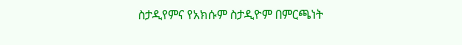ስታዲየምና የአክሱም ስታዲዮም በምርጫነት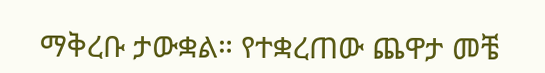ማቅረቡ ታውቋል። የተቋረጠው ጨዋታ መቼ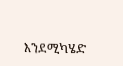እንደሚካሄድ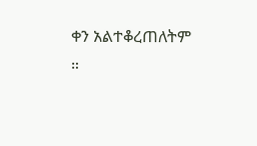ቀን አልተቆረጠለትም ።